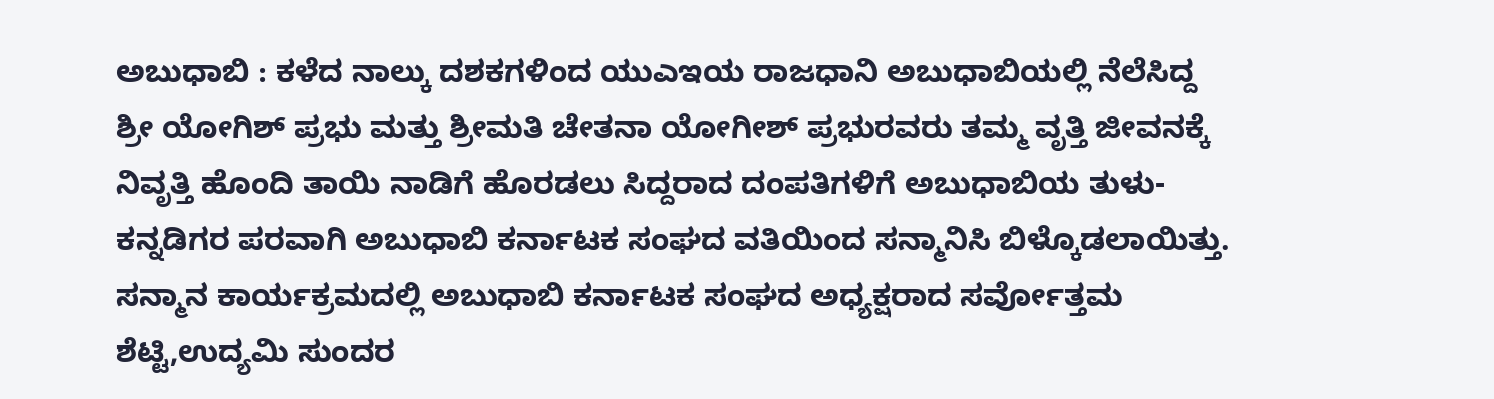ಅಬುಧಾಬಿ : ಕಳೆದ ನಾಲ್ಕು ದಶಕಗಳಿಂದ ಯುಎಇಯ ರಾಜಧಾನಿ ಅಬುಧಾಬಿಯಲ್ಲಿ ನೆಲೆಸಿದ್ದ ಶ್ರೀ ಯೋಗಿಶ್ ಪ್ರಭು ಮತ್ತು ಶ್ರೀಮತಿ ಚೇತನಾ ಯೋಗೀಶ್ ಪ್ರಭುರವರು ತಮ್ಮ ವೃತ್ತಿ ಜೀವನಕ್ಕೆ ನಿವೃತ್ತಿ ಹೊಂದಿ ತಾಯಿ ನಾಡಿಗೆ ಹೊರಡಲು ಸಿದ್ದರಾದ ದಂಪತಿಗಳಿಗೆ ಅಬುಧಾಬಿಯ ತುಳು-ಕನ್ನಡಿಗರ ಪರವಾಗಿ ಅಬುಧಾಬಿ ಕರ್ನಾಟಕ ಸಂಘದ ವತಿಯಿಂದ ಸನ್ಮಾನಿಸಿ ಬಿಳ್ಕೊಡಲಾಯಿತ್ತು.
ಸನ್ಮಾನ ಕಾರ್ಯಕ್ರಮದಲ್ಲಿ ಅಬುಧಾಬಿ ಕರ್ನಾಟಕ ಸಂಘದ ಅಧ್ಯಕ್ಷರಾದ ಸರ್ವೋತ್ತಮ ಶೆಟ್ಟಿ,ಉದ್ಯಮಿ ಸುಂದರ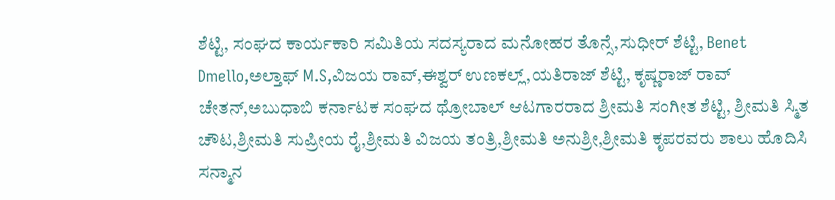ಶೆಟ್ಟಿ, ಸಂಘದ ಕಾರ್ಯಕಾರಿ ಸಮಿತಿಯ ಸದಸ್ಯರಾದ ಮನೋಹರ ತೊನ್ಸೆ,ಸುಧೀರ್ ಶೆಟ್ಟಿ, Benet Dmello,ಅಲ್ತಾಫ್ M.S,ವಿಜಯ ರಾವ್,ಈಶ್ವರ್ ಉಣಕಲ್ಲ್,ಯತಿರಾಜ್ ಶೆಟ್ಟಿ, ಕೃಷ್ಣರಾಜ್ ರಾವ್ ಚೇತನ್,ಅಬುಧಾಬಿ ಕರ್ನಾಟಕ ಸಂಘದ ಥ್ರೋಬಾಲ್ ಆಟಗಾರರಾದ ಶ್ರೀಮತಿ ಸಂಗೀತ ಶೆಟ್ಟಿ, ಶ್ರೀಮತಿ ಸ್ಮಿತ ಚೌಟ,ಶ್ರೀಮತಿ ಸುಪ್ರೀಯ ರೈ,ಶ್ರೀಮತಿ ವಿಜಯ ತಂತ್ರಿ,ಶ್ರೀಮತಿ ಅನುಶ್ರೀ,ಶ್ರೀಮತಿ ಕೃಪರವರು ಶಾಲು ಹೊದಿಸಿ ಸನ್ಮಾನ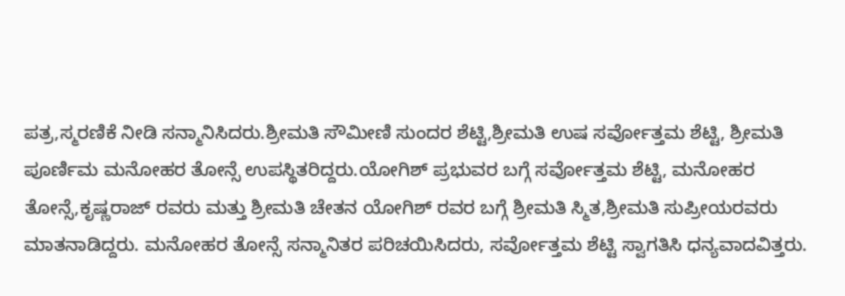ಪತ್ರ,ಸ್ಮರಣಿಕೆ ನೀಡಿ ಸನ್ಮಾನಿಸಿದರು.ಶ್ರೀಮತಿ ಸೌಮೀಣಿ ಸುಂದರ ಶೆಟ್ಟಿ,ಶ್ರೀಮತಿ ಉಷ ಸರ್ವೋತ್ತಮ ಶೆಟ್ಟಿ, ಶ್ರೀಮತಿ ಪೂರ್ಣಿಮ ಮನೋಹರ ತೋನ್ಸೆ ಉಪಸ್ಥಿತರಿದ್ದರು.ಯೋಗಿಶ್ ಪ್ರಭುವರ ಬಗ್ಗೆ ಸರ್ವೋತ್ತಮ ಶೆಟ್ಟಿ, ಮನೋಹರ ತೋನ್ಸೆ,ಕೃಷ್ಣರಾಜ್ ರವರು ಮತ್ತು ಶ್ರೀಮತಿ ಚೇತನ ಯೋಗಿಶ್ ರವರ ಬಗ್ಗೆ ಶ್ರೀಮತಿ ಸ್ಮಿತ,ಶ್ರೀಮತಿ ಸುಪ್ರೀಯರವರು ಮಾತನಾಡಿದ್ದರು. ಮನೋಹರ ತೋನ್ಸೆ ಸನ್ಮಾನಿತರ ಪರಿಚಯಿಸಿದರು, ಸರ್ವೋತ್ತಮ ಶೆಟ್ಟಿ ಸ್ವಾಗತಿಸಿ ಧನ್ಯವಾದವಿತ್ತರು.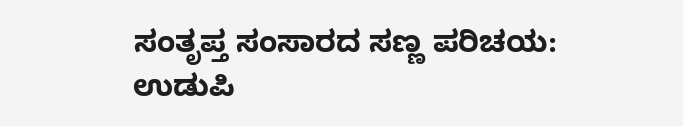ಸಂತೃಪ್ತ ಸಂಸಾರದ ಸಣ್ಣ ಪರಿಚಯ:
ಉಡುಪಿ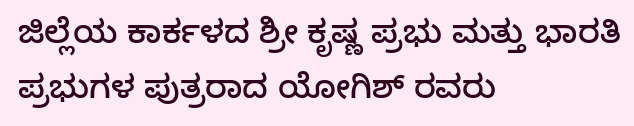ಜಿಲ್ಲೆಯ ಕಾರ್ಕಳದ ಶ್ರೀ ಕೃಷ್ಣ ಪ್ರಭು ಮತ್ತು ಭಾರತಿ ಪ್ರಭುಗಳ ಪುತ್ರರಾದ ಯೋಗಿಶ್ ರವರು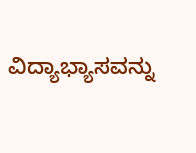ವಿದ್ಯಾಭ್ಯಾಸವನ್ನು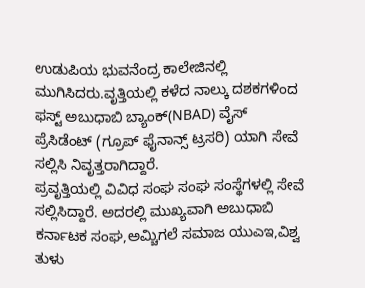ಉಡುಪಿಯ ಭುವನೆಂದ್ರ ಕಾಲೇಜಿನಲ್ಲಿ ಮುಗಿಸಿದರು.ವೃತ್ತಿಯಲ್ಲಿ ಕಳೆದ ನಾಲ್ಕು ದಶಕಗಳಿಂದ ಫಸ್ಟ್ ಅಬುಧಾಬಿ ಬ್ಯಾಂಕ್(NBAD) ವೈಸ್ ಪ್ರೆಸಿಡೆಂಟ್ (ಗ್ರೂಪ್ ಫೈನಾನ್ಸ್ ಟ್ರಸರಿ) ಯಾಗಿ ಸೇವೆ ಸಲ್ಲಿಸಿ ನಿವೃತ್ತರಾಗಿದ್ದಾರೆ.
ಪ್ರವೃತ್ತಿಯಲ್ಲಿ ವಿವಿಧ ಸಂಘ ಸಂಘ ಸಂಸ್ಥೆಗಳಲ್ಲಿ ಸೇವೆ ಸಲ್ಲಿಸಿದ್ದಾರೆ. ಅದರಲ್ಲಿ ಮುಖ್ಯವಾಗಿ ಅಬುಧಾಬಿ ಕರ್ನಾಟಕ ಸಂಘ,ಅಮ್ಚಿಗಲೆ ಸಮಾಜ ಯುಎಇ,ವಿಶ್ವ ತುಳು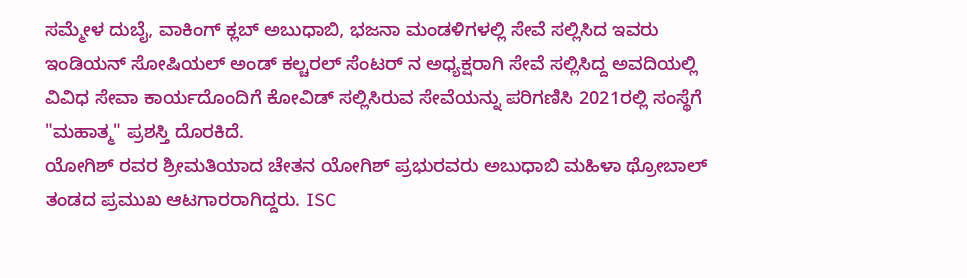ಸಮ್ಮೇಳ ದುಬೈ, ವಾಕಿಂಗ್ ಕ್ಲಬ್ ಅಬುಧಾಬಿ, ಭಜನಾ ಮಂಡಳಿಗಳಲ್ಲಿ ಸೇವೆ ಸಲ್ಲಿಸಿದ ಇವರು ಇಂಡಿಯನ್ ಸೋಷಿಯಲ್ ಅಂಡ್ ಕಲ್ಚರಲ್ ಸೆಂಟರ್ ನ ಅಧ್ಯಕ್ಷರಾಗಿ ಸೇವೆ ಸಲ್ಲಿಸಿದ್ದ ಅವದಿಯಲ್ಲಿ ವಿವಿಧ ಸೇವಾ ಕಾರ್ಯದೊಂದಿಗೆ ಕೋವಿಡ್ ಸಲ್ಲಿಸಿರುವ ಸೇವೆಯನ್ನು ಪರಿಗಣಿಸಿ 2021ರಲ್ಲಿ ಸಂಸ್ಥೆಗೆ "ಮಹಾತ್ಮ" ಪ್ರಶಸ್ತಿ ದೊರಕಿದೆ.
ಯೋಗಿಶ್ ರವರ ಶ್ರೀಮತಿಯಾದ ಚೇತನ ಯೋಗಿಶ್ ಪ್ರಭುರವರು ಅಬುಧಾಬಿ ಮಹಿಳಾ ಥ್ರೋಬಾಲ್ ತಂಡದ ಪ್ರಮುಖ ಆಟಗಾರರಾಗಿದ್ದರು. ISC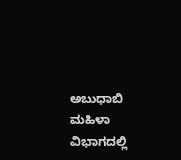ಅಬುಧಾಬಿ ಮಹಿಳಾ ವಿಭಾಗದಲ್ಲಿ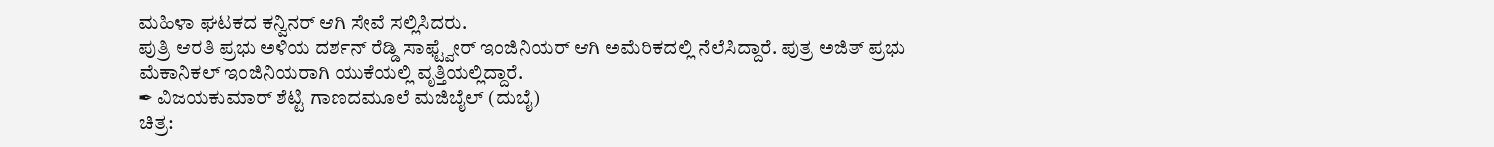ಮಹಿಳಾ ಘಟಕದ ಕನ್ವಿನರ್ ಆಗಿ ಸೇವೆ ಸಲ್ಲಿಸಿದರು.
ಪುತ್ರಿ ಆರತಿ ಪ್ರಭು ಅಳಿಯ ದರ್ಶನ್ ರೆಡ್ಡಿ ಸಾಫ್ಟ್ವೇರ್ ಇಂಜಿನಿಯರ್ ಆಗಿ ಅಮೆರಿಕದಲ್ಲಿ ನೆಲೆಸಿದ್ದಾರೆ. ಪುತ್ರ ಅಜಿತ್ ಪ್ರಭು ಮೆಕಾನಿಕಲ್ ಇಂಜಿನಿಯರಾಗಿ ಯುಕೆಯಲ್ಲಿ ವೃತ್ತಿಯಲ್ಲಿದ್ದಾರೆ.
✒ ವಿಜಯಕುಮಾರ್ ಶೆಟ್ಟಿ ಗಾಣದಮೂಲೆ ಮಜಿಬೈಲ್ (ದುಬೈ)
ಚಿತ್ರ: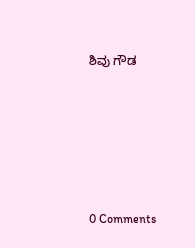ಶಿವು ಗೌಡ







0 Comments